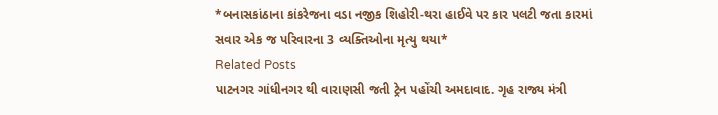*બનાસકાંઠાના કાંકરેજના વડા નજીક શિહોરી-થરા હાઈવે પર કાર પલટી જતા કારમાં સવાર એક જ પરિવારના 3 વ્યક્તિઓના મૃત્યુ થયા*
Related Posts
પાટનગર ગાંધીનગર થી વારાણસી જતી ટ્રેન પહોંચી અમદાવાદ. ગૃહ રાજ્ય મંત્રી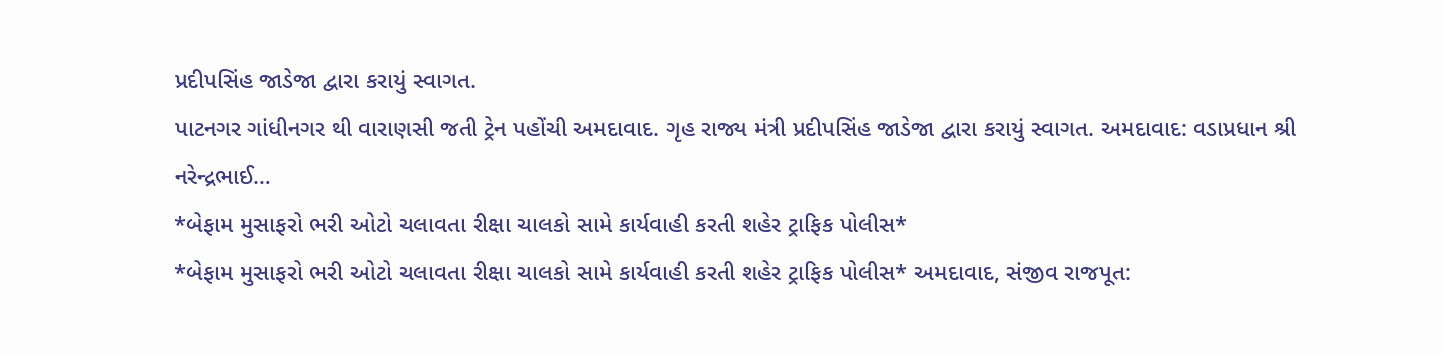પ્રદીપસિંહ જાડેજા દ્વારા કરાયું સ્વાગત.
પાટનગર ગાંધીનગર થી વારાણસી જતી ટ્રેન પહોંચી અમદાવાદ. ગૃહ રાજ્ય મંત્રી પ્રદીપસિંહ જાડેજા દ્વારા કરાયું સ્વાગત. અમદાવાદ: વડાપ્રધાન શ્રી નરેન્દ્રભાઈ…
*બેફામ મુસાફરો ભરી ઓટો ચલાવતા રીક્ષા ચાલકો સામે કાર્યવાહી કરતી શહેર ટ્રાફિક પોલીસ*
*બેફામ મુસાફરો ભરી ઓટો ચલાવતા રીક્ષા ચાલકો સામે કાર્યવાહી કરતી શહેર ટ્રાફિક પોલીસ* અમદાવાદ, સંજીવ રાજપૂત: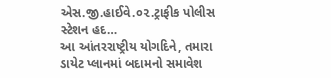એસ.જી.હાઈવે.૦૨.ટ્રાફીક પોલીસ સ્ટેશન હદ…
આ આંતરરાષ્ટ્રીય યોગદિને, તમારા ડાયેટ પ્લાનમાં બદામનો સમાવેશ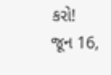કરો!
જૂન 16,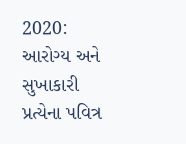2020: આરોગ્ય અને સુખાકારી પ્રત્યેના પવિત્ર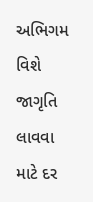અભિગમ વિશે જાગૃતિ લાવવા માટે દર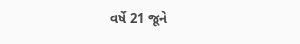વર્ષે 21 જૂને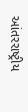આંતરરાષ્ટ્રીય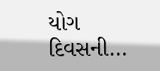યોગ દિવસની…